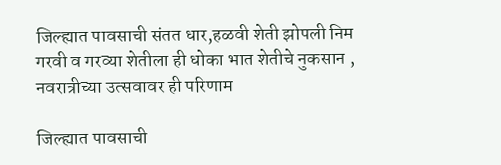जिल्ह्यात पावसाची संतत धार,हळवी शेती झोपली निम गरवी व गरव्या शेतीला ही धोका भात शेतीचे नुकसान , नवरात्रीच्या उत्सवावर ही परिणाम

जिल्ह्यात पावसाची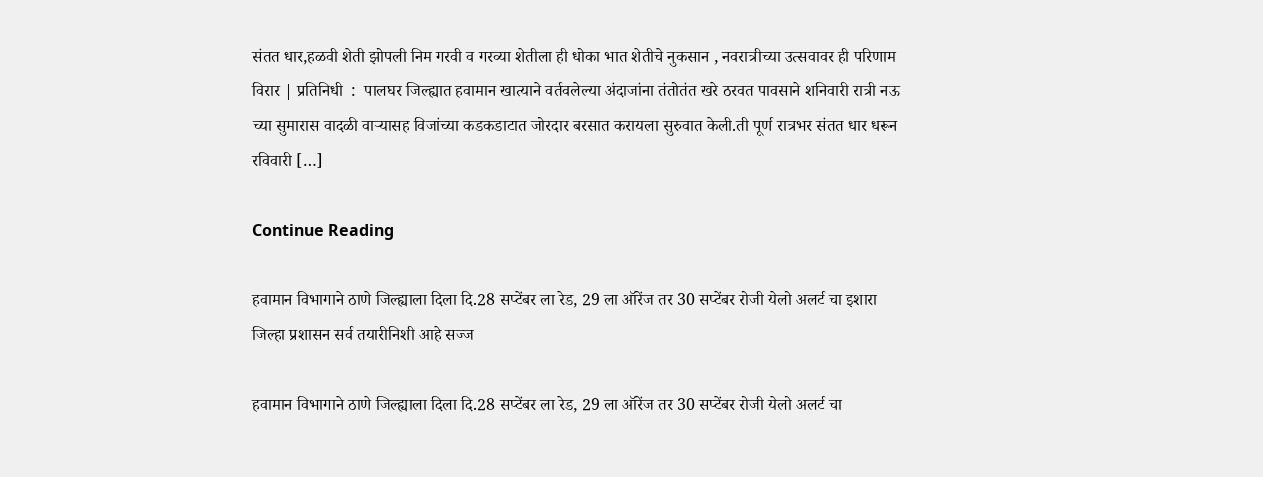संतत धार,हळवी शेती झोपली निम गरवी व गरव्या शेतीला ही धोका भात शेतीचे नुकसान , नवरात्रीच्या उत्सवावर ही परिणाम  विरार | प्रतिनिधी  :  पालघर जिल्ह्यात हवामान खात्याने वर्तवलेल्या अंदाजांना तंतोतंत खरे ठरवत पावसाने शनिवारी रात्री नऊ च्या सुमारास वादळी वाऱ्यासह विजांच्या कडकडाटात जोरदार बरसात करायला सुरुवात केली.ती पूर्ण रात्रभर संतत धार धरून रविवारी […]

Continue Reading

हवामान विभागाने ठाणे जिल्ह्याला दिला दि.28 सप्टेंबर ला रेड, 29 ला ऑरेंज तर 30 सप्टेंबर रोजी येलो अलर्ट चा इशारा जिल्हा प्रशासन सर्व तयारीनिशी आहे सज्ज

हवामान विभागाने ठाणे जिल्ह्याला दिला दि.28 सप्टेंबर ला रेड, 29 ला ऑरेंज तर 30 सप्टेंबर रोजी येलो अलर्ट चा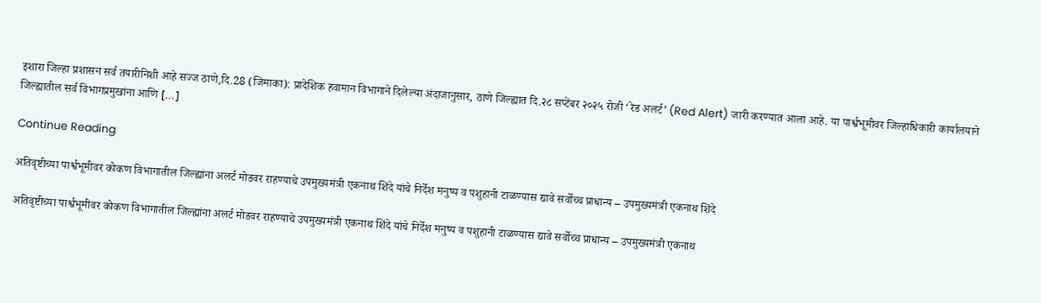इशारा जिल्हा प्रशासन सर्व तयारीनिशी आहे सज्ज ठाणे,दि.28 (जिमाका): प्रादेशिक हवामान विभागाने दिलेल्या अंदाजानुसार, ठाणे जिल्ह्यात दि.२८ सप्टेंबर २०२५ रोजी ‘रेड अलर्ट’ (Red Alert) जारी करण्यात आला आहे. या पार्श्वभूमीवर जिल्हाधिकारी कार्यालयाने जिल्ह्यातील सर्व विभागप्रमुखांना आणि […]

Continue Reading

अतिवृष्टीच्या पार्श्वभूमीवर कोकण विभागातील जिल्ह्यांना अलर्ट मोडवर राहण्याचे उपमुख्यमंत्री एकनाथ शिंदे यांचे निर्देश मनुष्य व पशुहानी टाळण्यास द्यावे सर्वोच्च प्राधान्य – उपमुख्यमंत्री एकनाथ शिंदे

अतिवृष्टीच्या पार्श्वभूमीवर कोकण विभागातील जिल्ह्यांना अलर्ट मोडवर राहण्याचे उपमुख्यमंत्री एकनाथ शिंदे यांचे निर्देश मनुष्य व पशुहानी टाळण्यास द्यावे सर्वोच्च प्राधान्य – उपमुख्यमंत्री एकनाथ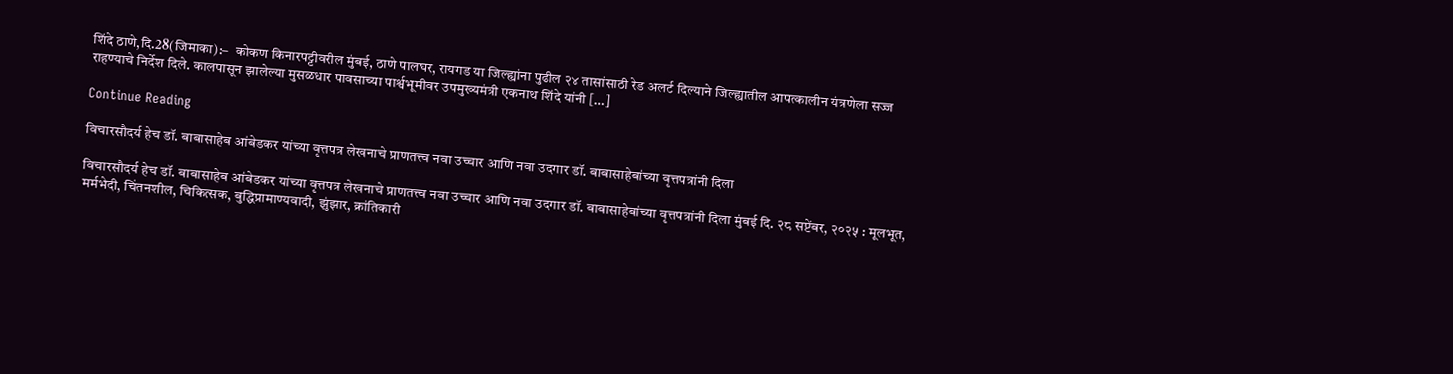शिंदे ठाणे,दि.28(जिमाका):–  कोकण किनारपट्टीवरील मुंबई, ठाणे पालघर, रायगड या जिल्ह्यांना पुढील २४ तासांसाठी रेड अलर्ट दिल्याने जिल्ह्यातील आपत्कालीन यंत्रणेला सज्ज राहण्याचे निर्देश दिले. कालपासून झालेल्या मुसळधार पावसाच्या पार्श्वभूमीवर उपमुख्यमंत्री एकनाथ शिंदे यांनी […]

Continue Reading

विचारसौदर्य हेच डॉ. बाबासाहेब आंबेडकर यांच्या वृत्तपत्र लेखनाचे प्राणतत्त्व नवा उच्चार आणि नवा उदगार डॉ. बाबासाहेबांच्या वृत्तपत्रांनी दिला

विचारसौदर्य हेच डॉ. बाबासाहेब आंबेडकर यांच्या वृत्तपत्र लेखनाचे प्राणतत्त्व नवा उच्चार आणि नवा उदगार डॉ. बाबासाहेबांच्या वृत्तपत्रांनी दिला मुंबई दि. २८ सप्टेंबर, २०२५ : मूलभूत, मर्मभेदी, चिंतनशील, चिकित्सक, बुद्धिप्रामाण्यवादी, झुंझार, क्रांतिकारी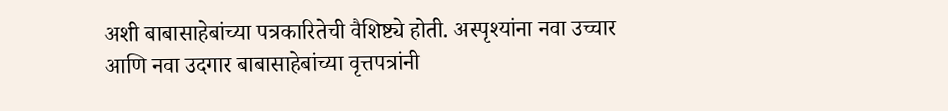अशी बाबासाहेबांच्या पत्रकारितेची वैशिष्ट्ये होती. अस्पृश्यांना नवा उच्चार आणि नवा उदगार बाबासाहेबांच्या वृत्तपत्रांनी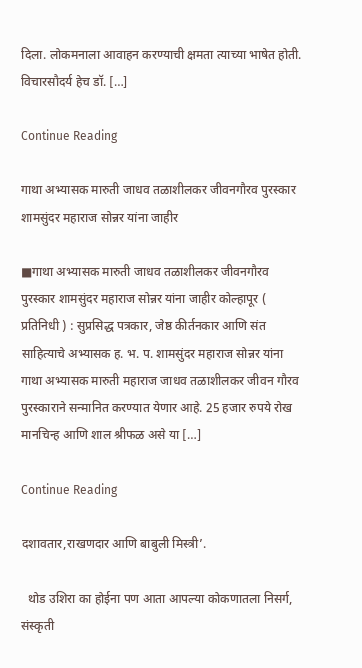दिला. लोकमनाला आवाहन करण्याची क्षमता त्याच्या भाषेत होती. विचारसौदर्य हेच डॉ. […]

Continue Reading

गाथा अभ्यासक मारुती जाधव तळाशीलकर जीवनगौरव पुरस्कार शामसुंदर महाराज सोन्नर यांना जाहीर

■गाथा अभ्यासक मारुती जाधव तळाशीलकर जीवनगौरव पुरस्कार शामसुंदर महाराज सोन्नर यांना जाहीर कोल्हापूर ( प्रतिनिधी ) : सुप्रसिद्ध पत्रकार, जेष्ठ कीर्तनकार आणि संत साहित्याचे अभ्यासक ह. भ. प. शामसुंदर महाराज सोन्नर यांना गाथा अभ्यासक मारुती महाराज जाधव तळाशीलकर जीवन गौरव पुरस्काराने सन्मानित करण्यात येणार आहे. 25 हजार रुपये रोख मानचिन्ह आणि शाल श्रीफळ असे या […]

Continue Reading

दशावतार,राखणदार आणि बाबुली मिस्त्री’.

  थोड उशिरा का होईना पण आता आपल्या कोकणातला निसर्ग, संस्कृती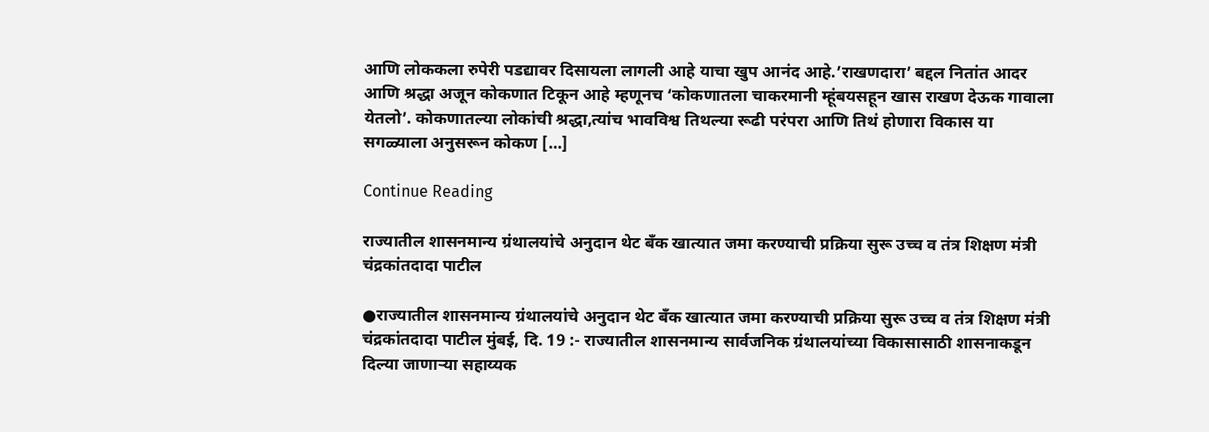आणि लोककला रुपेरी पडद्यावर दिसायला लागली आहे याचा खुप आनंद आहे.’राखणदारा’ बद्दल नितांत आदर आणि श्रद्धा अजून कोकणात टिकून आहे म्हणूनच ‘कोकणातला चाकरमानी म्हूंबयसहून खास राखण देऊक गावाला येतलो’. कोकणातल्या लोकांची श्रद्धा,त्यांच भावविश्व तिथल्या रूढी परंपरा आणि तिथं होणारा विकास या सगळ्याला अनुसरून कोकण […]

Continue Reading

राज्यातील शासनमान्य ग्रंथालयांचे अनुदान थेट बँक खात्यात जमा करण्याची प्रक्रिया सुरू उच्च व तंत्र शिक्षण मंत्री चंद्रकांतदादा पाटील

●राज्यातील शासनमान्य ग्रंथालयांचे अनुदान थेट बँक खात्यात जमा करण्याची प्रक्रिया सुरू उच्च व तंत्र शिक्षण मंत्री चंद्रकांतदादा पाटील मुंबई, दि. 19 :- राज्यातील शासनमान्य सार्वजनिक ग्रंथालयांच्या विकासासाठी शासनाकडून दिल्या जाणाऱ्या सहाय्यक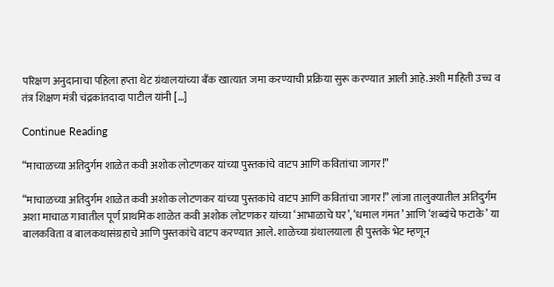परिक्षण अनुदानाचा पहिला हप्ता थेट ग्रंथालयांच्या बँक खात्यात जमा करण्याची प्रक्रिया सुरू करण्यात आली आहे.अशी माहिती उच्च व तंत्र शिक्षण मंत्री चंद्रकांतदादा पाटील यांनी […]

Continue Reading

“माचाळच्या अतिदुर्गम शाळेत कवी अशोक लोटणकर यांच्या पुस्तकांचे वाटप आणि कवितांचा जागर!”

“माचाळच्या अतिदुर्गम शाळेत कवी अशोक लोटणकर यांच्या पुस्तकांचे वाटप आणि कवितांचा जागर!” लांजा तालुक्यातील अतिदुर्गम अशा माचाळ गावातील पूर्ण प्राथमिक शाळेत कवी अशोक लोटणकर यांच्या ‘आभाळाचे घर’, ‘धमाल गंमत’ आणि ‘शब्दांचे फटाके’ या बालकविता व बालकथासंग्रहाचे आणि पुस्तकांचे वाटप करण्यात आले. शाळेच्या ग्रंथालयाला ही पुस्तके भेट म्हणून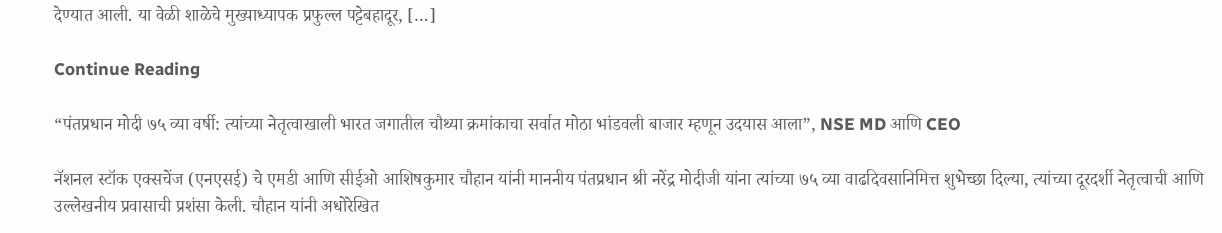देण्यात आली. या वेळी शाळेचे मुख्याध्यापक प्रफुल्ल पट्टेबहादूर, […]

Continue Reading

“पंतप्रधान मोदी ७५ व्या वर्षी: त्यांच्या नेतृत्वाखाली भारत जगातील चौथ्या क्रमांकाचा सर्वात मोठा भांडवली बाजार म्हणून उदयास आला”, NSE MD आणि CEO

नॅशनल स्टॉक एक्सचेंज (एनएसई) चे एमडी आणि सीईओ आशिषकुमार चौहान यांनी माननीय पंतप्रधान श्री नरेंद्र मोदीजी यांना त्यांच्या ७५ व्या वाढदिवसानिमित्त शुभेच्छा दिल्या, त्यांच्या दूरदर्शी नेतृत्वाची आणि उल्लेखनीय प्रवासाची प्रशंसा केली. चौहान यांनी अधोरेखित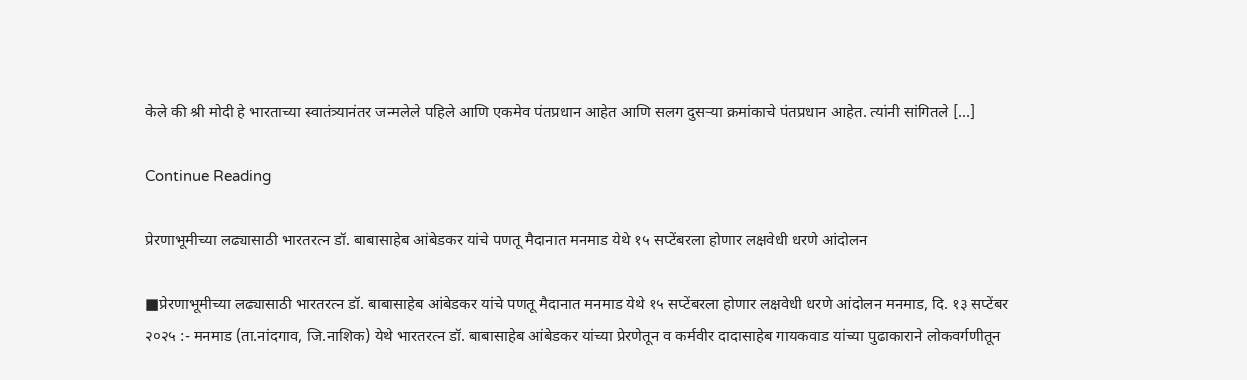केले की श्री मोदी हे भारताच्या स्वातंत्र्यानंतर जन्मलेले पहिले आणि एकमेव पंतप्रधान आहेत आणि सलग दुसऱ्या क्रमांकाचे पंतप्रधान आहेत. त्यांनी सांगितले […]

Continue Reading

प्रेरणाभूमीच्या लढ्यासाठी भारतरत्न डॉ. बाबासाहेब आंबेडकर यांचे पणतू मैदानात मनमाड येथे १५ सप्टेंबरला होणार लक्षवेधी धरणे आंदोलन

■प्रेरणाभूमीच्या लढ्यासाठी भारतरत्न डॉ. बाबासाहेब आंबेडकर यांचे पणतू मैदानात मनमाड येथे १५ सप्टेंबरला होणार लक्षवेधी धरणे आंदोलन मनमाड, दि. १३ सप्टेंबर २०२५ :- मनमाड (ता.नांदगाव, जि.नाशिक) येथे भारतरत्न डॉ. बाबासाहेब आंबेडकर यांच्या प्रेरणेतून व कर्मवीर दादासाहेब गायकवाड यांच्या पुढाकाराने लोकवर्गणीतून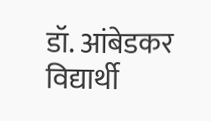डॉ. आंबेडकर विद्यार्थी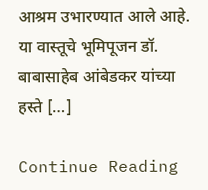आश्रम उभारण्यात आले आहे. या वास्तूचे भूमिपूजन डॉ. बाबासाहेब आंबेडकर यांच्या हस्ते […]

Continue Reading